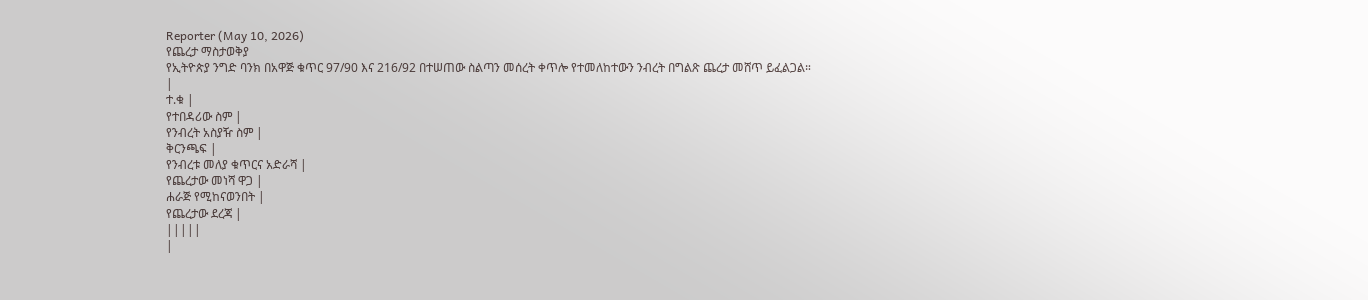Reporter (May 10, 2026)
የጨረታ ማስታወቅያ
የኢትዮጵያ ንግድ ባንክ በአዋጅ ቁጥር 97/90 እና 216/92 በተሠጠው ስልጣን መሰረት ቀጥሎ የተመለከተውን ንብረት በግልጽ ጨረታ መሸጥ ይፈልጋል።
|
ተ.ቁ |
የተበዳሪው ስም |
የንብረት አስያዥ ስም |
ቅርንጫፍ |
የንብረቱ መለያ ቁጥርና አድራሻ |
የጨረታው መነሻ ዋጋ |
ሐራጅ የሚከናወንበት |
የጨረታው ደረጃ |
|||||
|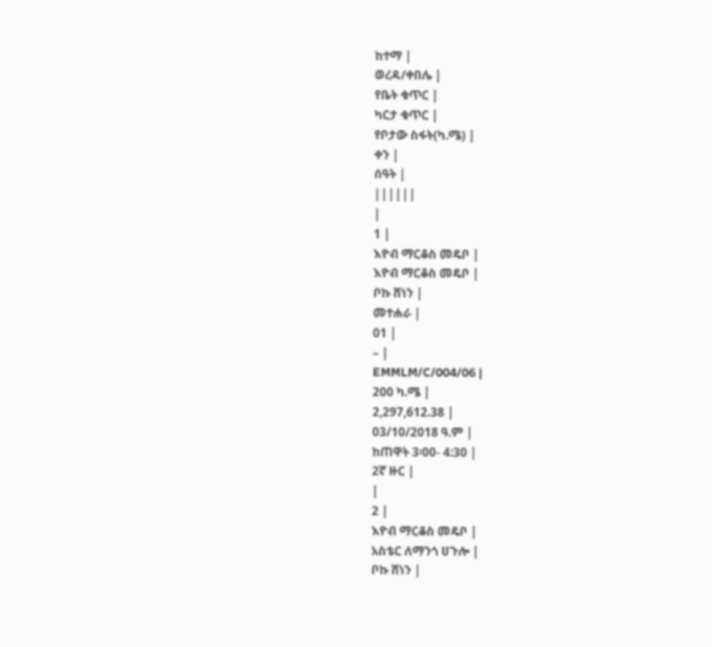ከተማ |
ወረዳ/ቀበሌ |
የቤት ቁጥር |
ካርታ ቁጥር |
የቦታው ስፋት(ካ.ሜ) |
ቀን |
ሰዓት |
||||||
|
1 |
እዮብ ማርቆስ መዴቦ |
እዮብ ማርቆስ መዴቦ |
ቦኩ ሸነን |
መተሐራ |
01 |
– |
EMMLM/C/004/06 |
200 ካ.ሜ |
2,297,612.38 |
03/10/2018 ዓ.ም |
ከጠዋት 3፡00- 4:30 |
2ኛ ዙር |
|
2 |
እዮብ ማርቆስ መዴቦ |
አስቴር ለማንጎ ሀጉሎ |
ቦኩ ሸነን |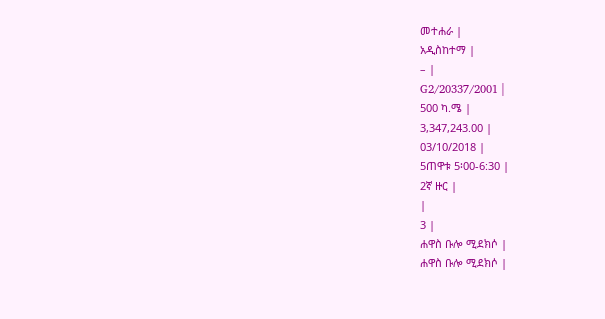መተሐራ |
አዲስከተማ |
– |
G2/20337/2001 |
500 ካ.ሜ |
3,347,243.00 |
03/10/2018 |
5ጠዋቱ 5፡00-6:30 |
2ኛ ዙር |
|
3 |
ሐዋስ ቡሎ ሚደክሶ |
ሐዋስ ቡሎ ሚደክሶ |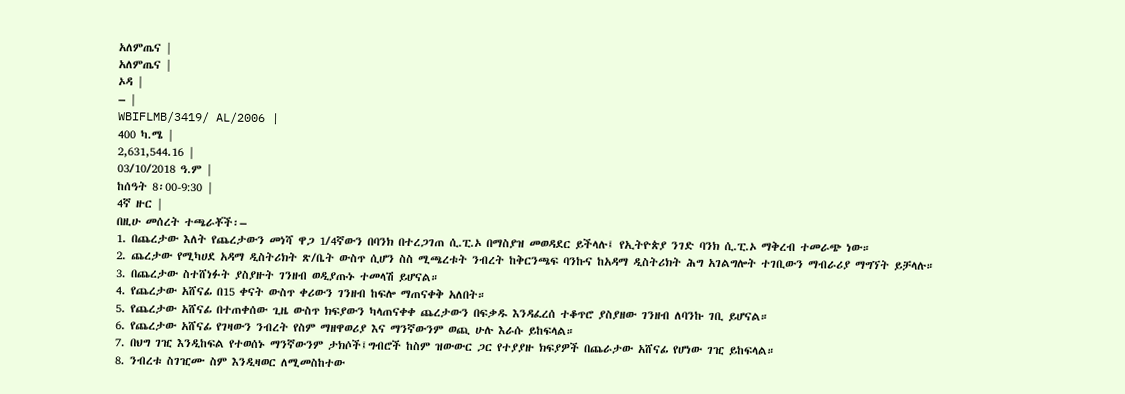አለምጤና |
አለምጤና |
ኦዳ |
– |
WBIFLMB/3419/ AL/2006 |
400 ካ.ሜ |
2,631,544.16 |
03/10/2018 ዓ.ም |
ከሰዓት 8፡00-9:30 |
4ኛ ዙር |
በዚሁ መሰረት ተጫራቾች፡–
1. በጨረታው እለት የጨረታውን መነሻ ዋጋ 1/4ኛውን በባንክ በተረጋገጠ ሲ.ፒ.ኦ በማስያዝ መወዳደር ይችላሉ፤ የኢትዮጵያ ንገድ ባንክ ሲ.ፒ.ኦ ማቅረብ ተመራጭ ነው።
2. ጨረታው የሚካሀደ አዳማ ዲስትሪክት ጽ/ቤት ውስጥ ሲሆን ስስ ሚጫረቱት ንብረት ከቅርንጫፍ ባንኩና ከአዳማ ዲስትሪክት ሕግ አገልግሎት ተገቢውን ማብራሪያ ማግኘት ይቻላሉ።
3. በጨረታው ስተሸነፉት ያስያዙት ገንዘብ ወዲያጡኑ ተመላሽ ይሆናል።
4. የጨረታው አሸናፊ በ15 ቀናት ውስጥ ቀሪውን ገንዘብ ከፍሎ ማጠናቀቅ አለበት።
5. የጨረታው አሸናፊ በተጠቀሰው ጊዜ ውስጥ ክፍያውን ካላጠናቀቀ ጨረታውን በፍቃዱ እንዳፈረሰ ተቆጥሮ ያስያዘው ገንዘብ ለባንኩ ገቢ ይሆናል።
6. የጨረታው አሸናፊ የገዛውን ንብረት የስም ማዘዋወሪያ እና ማንኛውንም ወጪ ሁሉ እራሱ ይከፍላል።
7. በህግ ገዢ እንዲከፍል የተወሰኑ ማንኛውንም ታክሶች፤ግብሮች ከስም ዝውውር ጋር የተያያዙ ክፍያዎች በጨራታው አሸናፊ የሆነው ገዢ ይከፍላል።
8. ንብረቱ ስገዢሙ ስም እንዲዛወር ለሚመስከተው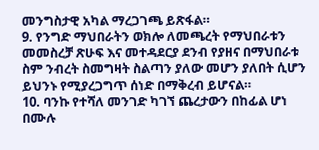መንግስታዊ አካል ማረጋገጫ ይጽፋል።
9. የንግድ ማህበራትን ወክሎ ለመጫረት የማህበራቱን መመስረቻ ጽሁፍ እና መተዳደርያ ደንብ የያዘና በማህበራቱ ስም ንብረት ስመግዛት ስልጣን ያለው መሆን ያለበት ሲሆን ይህንኑ የሚያረጋግጥ ሰነድ በማቅረብ ይሆናል።
10. ባንኩ የተሻለ መንገድ ካገኘ ጨረታውን በከፊል ሆነ በሙሉ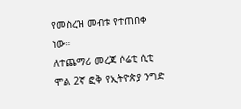የመስረዝ መብቱ የተጠበቀ ነው።
ለተጨማሪ መረጃ ሶሬቲ ሲቲ ሞል 2ኛ ፎቅ የኢትዮጵያ ንግድ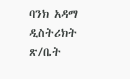ባንክ አዳማ ዲስትሪክት ጽ/ቤት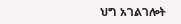ህግ አገልገሎት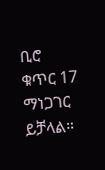ቢሮ ቁጥር 17 ማነጋገር ይቻላል።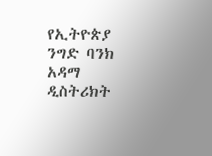የኢትዮጵያ ንግድ ባንክ አዳማ ዲስትሪክት